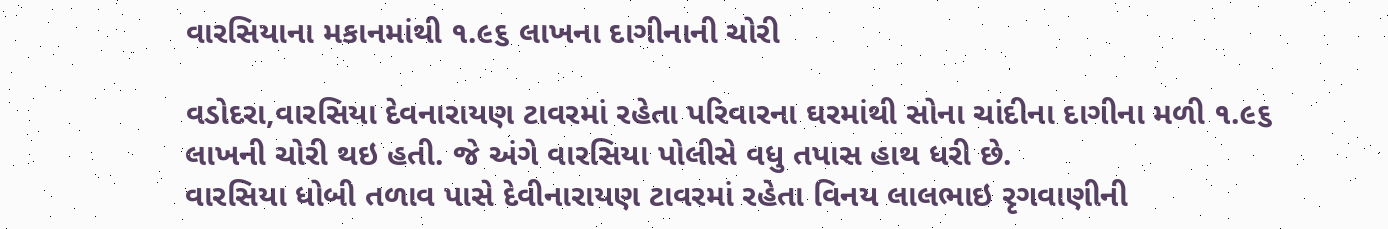વારસિયાના મકાનમાંથી ૧.૯૬ લાખના દાગીનાની ચોરી

વડોદરા,વારસિયા દેવનારાયણ ટાવરમાં રહેતા પરિવારના ઘરમાંથી સોના ચાંદીના દાગીના મળી ૧.૯૬ લાખની ચોરી થઇ હતી. જે અંગે વારસિયા પોલીસે વધુ તપાસ હાથ ધરી છે.
વારસિયા ધોબી તળાવ પાસે દેવીનારાયણ ટાવરમાં રહેતા વિનય લાલભાઇ રૃગવાણીની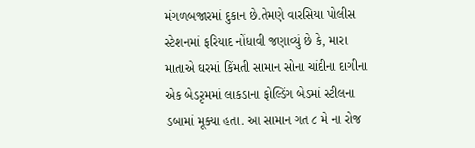મંગળબજારમાં દુકાન છે.તેમણે વારસિયા પોલીસ સ્ટેશનમાં ફરિયાદ નોંધાવી જણાવ્યું છે કે, મારા માતાએ ઘરમાં કિંમતી સામાન સોના ચાંદીના દાગીના એક બેડરૃમમાં લાકડાના ફોલ્ડિંગ બેડમાં સ્ટીલના ડબામાં મૂક્યા હતા. આ સામાન ગત ૮ મે ના રોજ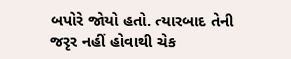બપોરે જોયો હતો. ત્યારબાદ તેની જરૃર નહીં હોવાથી ચેક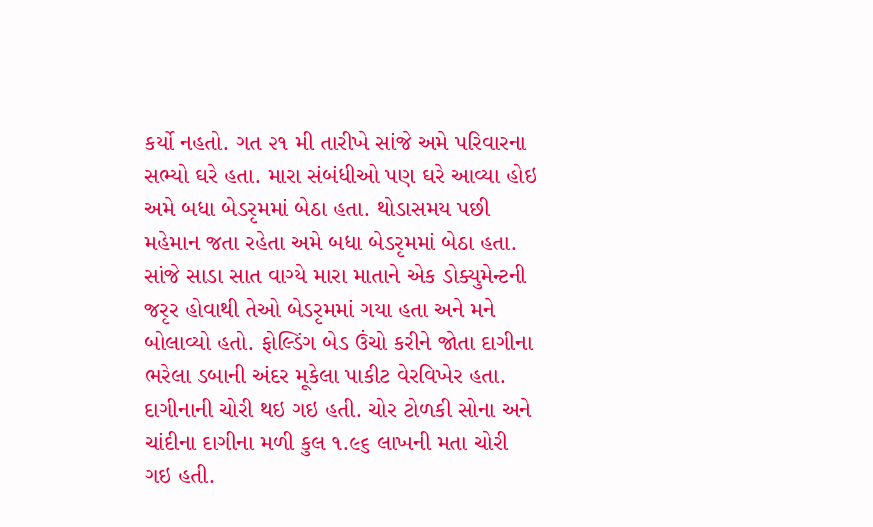કર્યો નહતો. ગત ૨૧ મી તારીખે સાંજે અમે પરિવારના સભ્યો ઘરે હતા. મારા સંબંધીઓ પણ ઘરે આવ્યા હોઇ અમે બધા બેડરૃમમાં બેઠા હતા. થોડાસમય પછી મહેમાન જતા રહેતા અમે બધા બેડરૃમમાં બેઠા હતા. સાંજે સાડા સાત વાગ્યે મારા માતાને એક ડોક્યુમેન્ટની જરૃર હોવાથી તેઓ બેડરૃમમાં ગયા હતા અને મને બોલાવ્યો હતો. ફોલ્ડિંગ બેડ ઉંચો કરીને જોતા દાગીના ભરેલા ડબાની અંદર મૂકેલા પાકીટ વેરવિખેર હતા. દાગીનાની ચોરી થઇ ગઇ હતી. ચોર ટોળકી સોના અને ચાંદીના દાગીના મળી કુલ ૧.૯૬ લાખની મતા ચોરી ગઇ હતી.